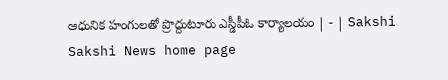ఆధునిక హంగులతో ప్రొద్దుటూరు ఎస్డీపీఓ కార్యాలయం | - | Sakshi
Sakshi News home page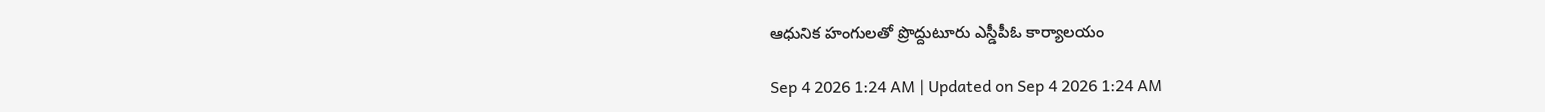ఆధునిక హంగులతో ప్రొద్దుటూరు ఎస్డీపీఓ కార్యాలయం

Sep 4 2026 1:24 AM | Updated on Sep 4 2026 1:24 AM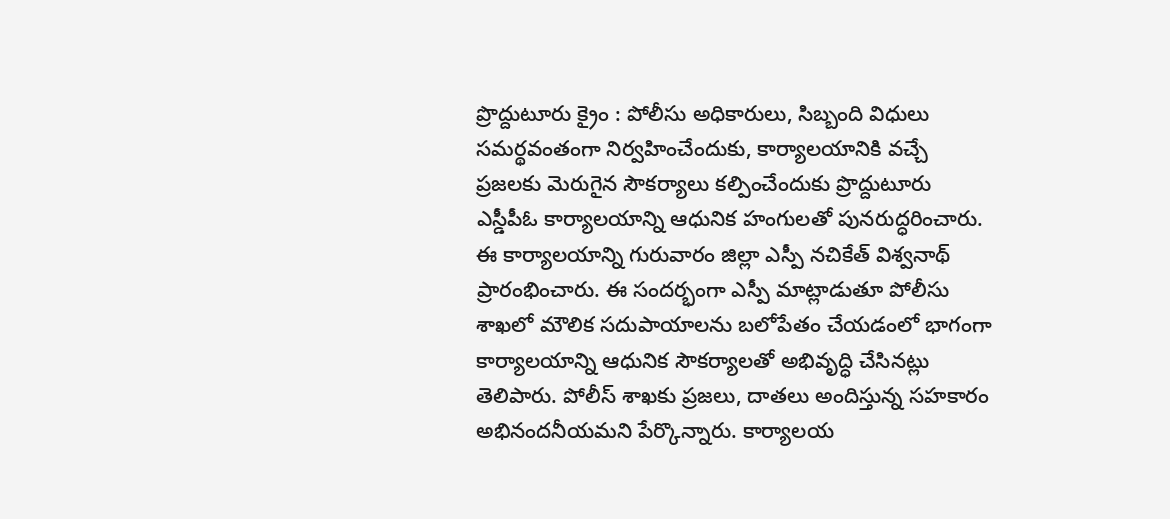ప్రొద్దుటూరు క్రైం : పోలీసు అధికారులు, సిబ్బంది విధులు సమర్థవంతంగా నిర్వహించేందుకు, కార్యాలయానికి వచ్చే ప్రజలకు మెరుగైన సౌకర్యాలు కల్పించేందుకు ప్రొద్దుటూరు ఎస్డీపీఓ కార్యాలయాన్ని ఆధునిక హంగులతో పునరుద్ధరించారు. ఈ కార్యాలయాన్ని గురువారం జిల్లా ఎస్పీ నచికేత్‌ విశ్వనాథ్‌ ప్రారంభించారు. ఈ సందర్భంగా ఎస్పీ మాట్లాడుతూ పోలీసు శాఖలో మౌలిక సదుపాయాలను బలోపేతం చేయడంలో భాగంగా కార్యాలయాన్ని ఆధునిక సౌకర్యాలతో అభివృద్ధి చేసినట్లు తెలిపారు. పోలీస్‌ శాఖకు ప్రజలు, దాతలు అందిస్తున్న సహకారం అభినందనీయమని పేర్కొన్నారు. కార్యాలయ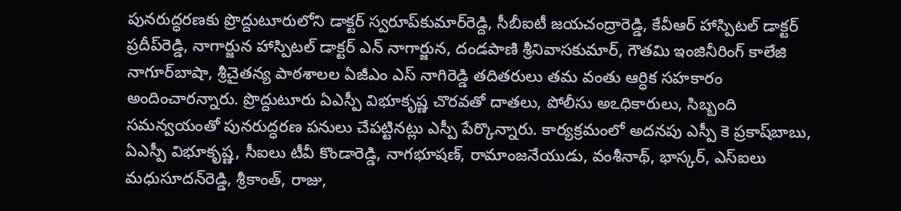పునరుద్ధరణకు ప్రొద్దుటూరులోని డాక్టర్‌ స్వరూప్‌కుమార్‌రెడ్ది, సీబీఐటీ జయచంద్రారెడ్డి, కేవీఆర్‌ హాస్పిటల్‌ డాక్టర్‌ ప్రదీప్‌రెడ్డి, నాగార్జున హాస్పిటల్‌ డాక్టర్‌ ఎన్‌ నాగార్జున, దండపాణి శ్రీనివాసకుమార్‌, గౌతమి ఇంజినీరింగ్‌ కాలేజి నాగూర్‌బాషా, శ్రీచైతన్య పాఠశాలల ఏజీఎం ఎస్‌ నాగిరెడ్డి తదితరులు తమ వంతు ఆర్ధిక సహకారం అందించారన్నారు. ప్రొద్దుటూరు ఏఎస్పీ విభూకృష్ణ చొరవతో దాతలు, పోలీసు అఽధికారులు, సిబ్బంది సమన్వయంతో పునరుద్ధరణ పనులు చేపట్టినట్లు ఎస్పీ పేర్కొన్నారు. కార్యక్రమంలో అదనపు ఎస్పీ కె ప్రకాష్‌బాబు, ఏఎస్పీ విభూకృష్ణ, సీఐలు టీవీ కొండారెడ్డి, నాగభూషణ్‌, రామాంజనేయుడు, వంశీనాథ్‌, భాస్కర్‌, ఎస్‌ఐలు మధుసూదన్‌రెడ్డి, శ్రీకాంత్‌, రాజు,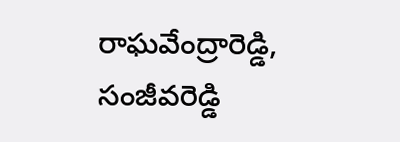రాఘవేంద్రారెడ్డి, సంజీవరెడ్డి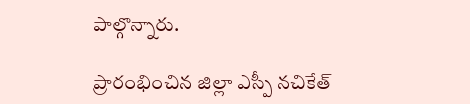పాల్గొన్నారు.

ప్రారంభించిన జిల్లా ఎస్పీ నచికేత్‌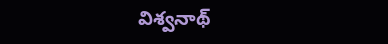విశ్వనాథ్‌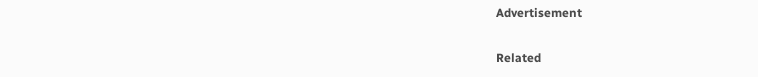Advertisement

Related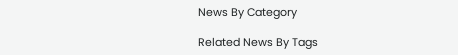News By Category

Related News By Tags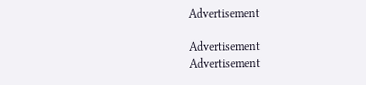Advertisement

Advertisement
Advertisement